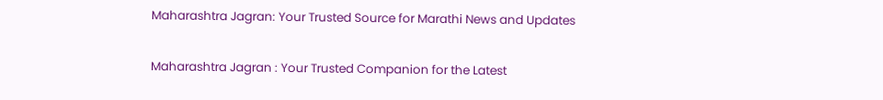Maharashtra Jagran: Your Trusted Source for Marathi News and Updates

Maharashtra Jagran : Your Trusted Companion for the Latest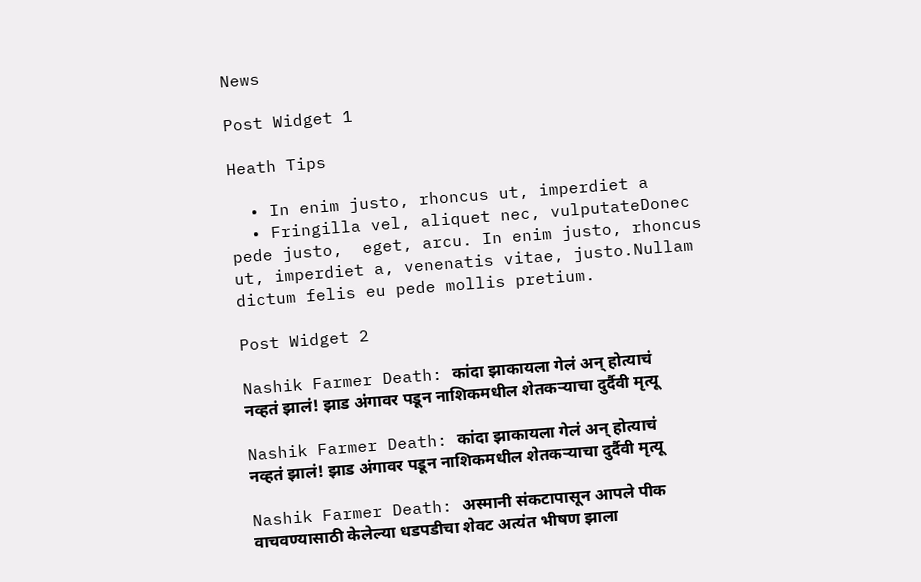News

Post Widget 1

Heath Tips

  • In enim justo, rhoncus ut, imperdiet a
  • Fringilla vel, aliquet nec, vulputateDonec pede justo,  eget, arcu. In enim justo, rhoncus ut, imperdiet a, venenatis vitae, justo.Nullam dictum felis eu pede mollis pretium.

Post Widget 2

Nashik Farmer Death: कांदा झाकायला गेलं अन् होत्याचं नव्हतं झालं! झाड अंगावर पडून नाशिकमधील शेतकऱ्याचा दुर्दैवी मृत्यू

Nashik Farmer Death: कांदा झाकायला गेलं अन् होत्याचं नव्हतं झालं! झाड अंगावर पडून नाशिकमधील शेतकऱ्याचा दुर्दैवी मृत्यू

Nashik Farmer Death: अस्मानी संकटापासून आपले पीक वाचवण्यासाठी केलेल्या धडपडीचा शेवट अत्यंत भीषण झाला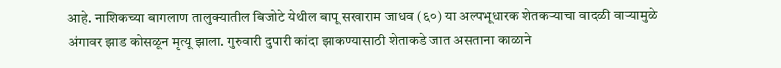आहे. नाशिकच्या बागलाण तालुक्यातील बिजोटे येथील बापू सखाराम जाधव (६०) या अल्पभूधारक शेतकऱ्याचा वादळी वाऱ्यामुळे अंगावर झाड कोसळून मृत्यू झाला. गुरुवारी दुपारी कांदा झाकण्यासाठी शेताकडे जात असताना काळाने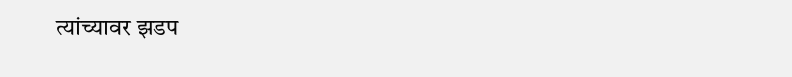त्यांच्यावर झडप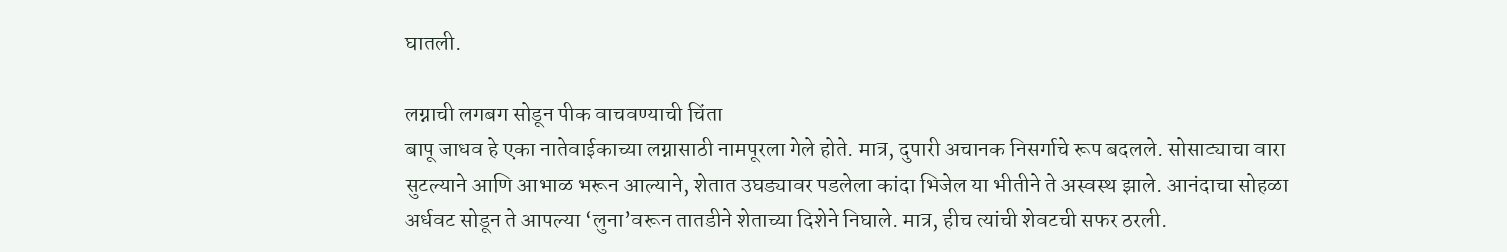घातली.

लग्नाची लगबग सोडून पीक वाचवण्याची चिंता
बापू जाधव हे एका नातेवाईकाच्या लग्नासाठी नामपूरला गेले होते. मात्र, दुपारी अचानक निसर्गाचे रूप बदलले. सोसाट्याचा वारा सुटल्याने आणि आभाळ भरून आल्याने, शेतात उघड्यावर पडलेला कांदा भिजेल या भीतीने ते अस्वस्थ झाले. आनंदाचा सोहळा अर्धवट सोडून ते आपल्या ‘लुना’वरून तातडीने शेताच्या दिशेने निघाले. मात्र, हीच त्यांची शेवटची सफर ठरली.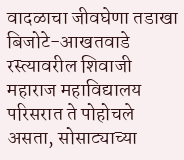वादळाचा जीवघेणा तडाखा
बिजोटे-आखतवाडे रस्त्यावरील शिवाजी महाराज महाविद्यालय परिसरात ते पोहोचले असता, सोसाट्याच्या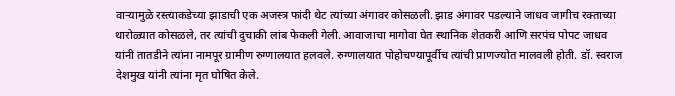वाऱ्यामुळे रस्त्याकडेच्या झाडाची एक अजस्त्र फांदी थेट त्यांच्या अंगावर कोसळली. झाड अंगावर पडल्याने जाधव जागीच रक्ताच्या थारोळ्यात कोसळले, तर त्यांची दुचाकी लांब फेकली गेली. आवाजाचा मागोवा घेत स्थानिक शेतकरी आणि सरपंच पोपट जाधव यांनी तातडीने त्यांना नामपूर ग्रामीण रुग्णालयात हलवले. रुग्णालयात पोहोचण्यापूर्वीच त्यांची प्राणज्योत मालवली होती. डॉ. स्वराज देशमुख यांनी त्यांना मृत घोषित केले.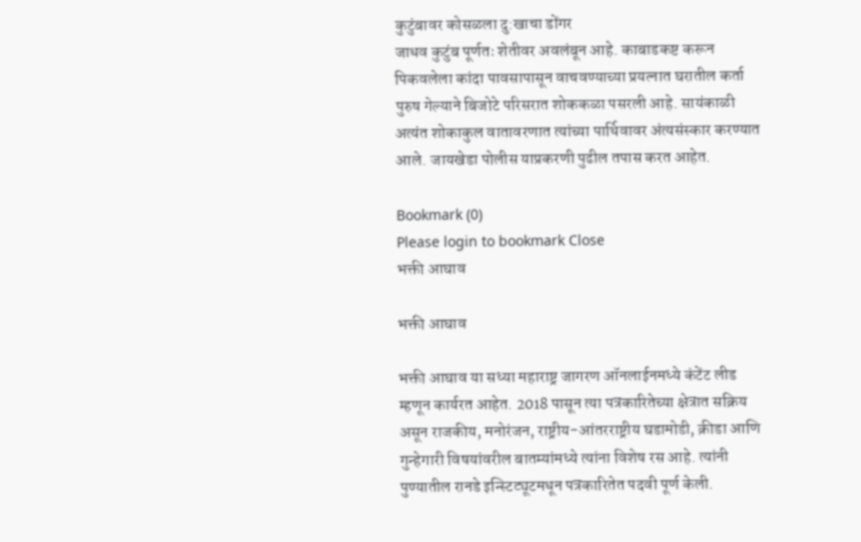कुटुंबावर कोसळला दु:खाचा डोंगर
जाधव कुटुंब पूर्णतः शेतीवर अवलंबून आहे. काबाडकष्ट करून पिकवलेला कांदा पावसापासून वाचवण्याच्या प्रयत्नात घरातील कर्ता पुरुष गेल्याने बिजोटे परिसरात शोककळा पसरली आहे. सायंकाळी अत्यंत शोकाकुल वातावरणात त्यांच्या पार्थिवावर अंत्यसंस्कार करण्यात आले. जायखेडा पोलीस याप्रकरणी पुढील तपास करत आहेत.

Bookmark (0)
Please login to bookmark Close
भक्ती आघाव

भक्ती आघाव

भक्ती आघाव या सध्या महाराष्ट्र जागरण ऑनलाईनमध्ये कंटेंट लीड म्हणून कार्यरत आहेत. 2018 पासून त्या पत्रकारितेच्या क्षेत्रात सक्रिय असून राजकीय, मनोरंजन, राष्ट्रीय-आंतरराष्ट्रीय घडामोडी, क्रीडा आणि गुन्हेगारी विषयांवरील बातम्यांमध्ये त्यांना विशेष रस आहे. त्यांनी पुण्यातील रानडे इन्स्टिट्यूटमधून पत्रकारितेत पदवी पूर्ण केली.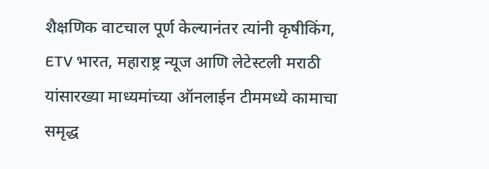शैक्षणिक वाटचाल पूर्ण केल्यानंतर त्यांनी कृषीकिंग, ETV भारत, महाराष्ट्र न्यूज आणि लेटेस्टली मराठी यांसारख्या माध्यमांच्या ऑनलाईन टीममध्ये कामाचा समृद्ध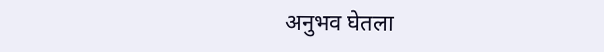अनुभव घेतला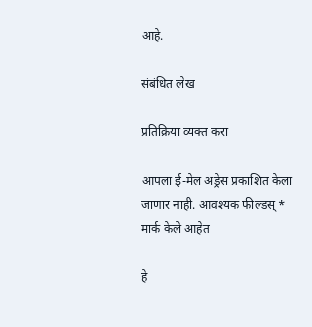आहे.

संबंधित लेख

प्रतिक्रिया व्यक्त करा

आपला ई-मेल अड्रेस प्रकाशित केला जाणार नाही. आवश्यक फील्डस् * मार्क केले आहेत

हे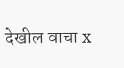देखील वाचा x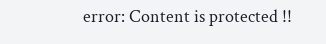error: Content is protected !!